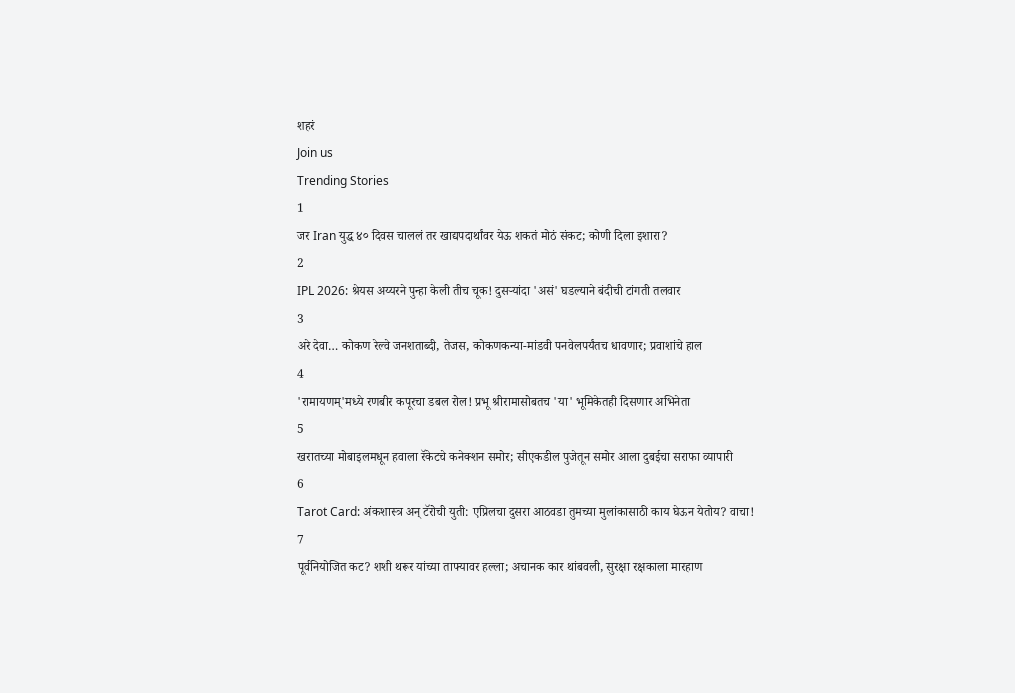शहरं
Join us
Trending Stories
1
जर Iran युद्ध ४० दिवस चाललं तर खाद्यपदार्थांवर येऊ शकतं मोठं संकट; कोणी दिला इशारा?
2
IPL 2026: श्रेयस अय्यरने पुन्हा केली तीच चूक! दुसऱ्यांदा 'असं' घडल्याने बंदीची टांगती तलवार
3
अरे देवा… कोकण रेल्वे जनशताब्दी, तेजस, कोकणकन्या-मांडवी पनवेलपर्यंतच धावणार; प्रवाशांचे हाल
4
'रामायणम्'मध्ये रणबीर कपूरचा डबल रोल! प्रभू श्रीरामासोबतच 'या' भूमिकेतही दिसणार अभिनेता
5
खरातच्या मोबाइलमधून हवाला रॅकेटचे कनेक्शन समोर; सीएकडील पुजेतून समोर आला दुबईचा सराफा व्यापारी
6
Tarot Card: अंकशास्त्र अन् टॅरोची युती: एप्रिलचा दुसरा आठवडा तुमच्या मुलांकासाठी काय घेऊन येतोय? वाचा!
7
पूर्वनियोजित कट? शशी थरूर यांच्या ताफ्यावर हल्ला; अचानक कार थांबवली, सुरक्षा रक्षकाला मारहाण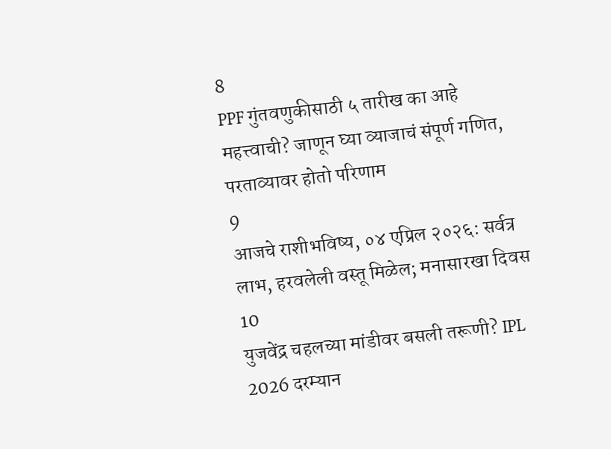8
PPF गुंतवणुकीसाठी ५ तारीख का आहे महत्त्वाची? जाणून घ्या व्याजाचं संपूर्ण गणित, परताव्यावर होतो परिणाम
9
आजचे राशीभविष्य, ०४ एप्रिल २०२६: सर्वत्र लाभ, हरवलेली वस्तू मिळेल; मनासारखा दिवस
10
युजवेंद्र चहलच्या मांडीवर बसली तरूणी? IPL 2026 दरम्यान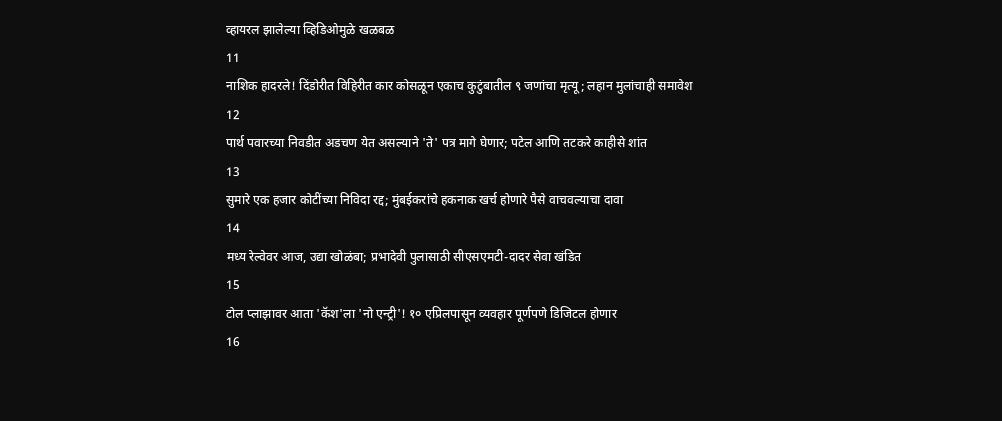व्हायरल झालेल्या व्हिडिओमुळे खळबळ
11
नाशिक हादरले! दिंडोरीत विहिरीत कार कोसळून एकाच कुटुंबातील ९ जणांचा मृत्यू; लहान मुलांचाही समावेश
12
पार्थ पवारच्या निवडीत अडचण येत असल्याने 'ते' पत्र मागे घेणार; पटेल आणि तटकरे काहीसे शांत
13
सुमारे एक हजार कोटींच्या निविदा रद्द; मुंबईकरांचे हकनाक खर्च होणारे पैसे वाचवल्याचा दावा
14
मध्य रेल्वेवर आज, उद्या खोळंबा; प्रभादेवी पुलासाठी सीएसएमटी-दादर सेवा खंडित
15
टोल प्लाझावर आता 'कॅश'ला 'नो एन्ट्री'! १० एप्रिलपासून व्यवहार पूर्णपणे डिजिटल होणार
16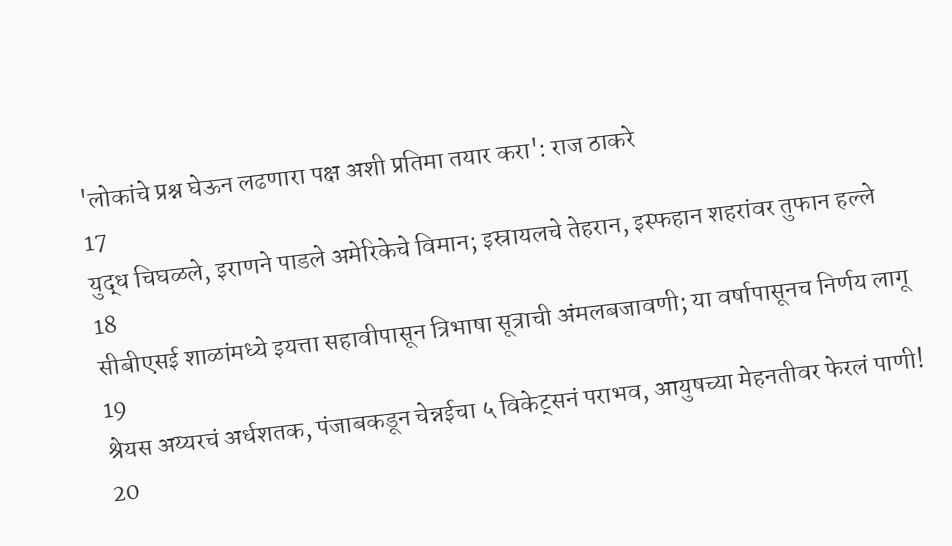'लोकांचे प्रश्न घेऊन लढणारा पक्ष अशी प्रतिमा तयार करा': राज ठाकरे
17
युद्ध चिघळले, इराणने पाडले अमेरिकेचे विमान; इस्रायलचे तेहरान, इस्फहान शहरांवर तुफान हल्ले
18
सीबीएसई शाळांमध्ये इयत्ता सहावीपासून त्रिभाषा सूत्राची अंमलबजावणी; या वर्षापासूनच निर्णय लागू
19
श्रेयस अय्यरचं अर्धशतक, पंजाबकडून चेन्नईचा ५ विकेट्सनं पराभव, आयुषच्या मेहनतीवर फेरलं पाणी!
20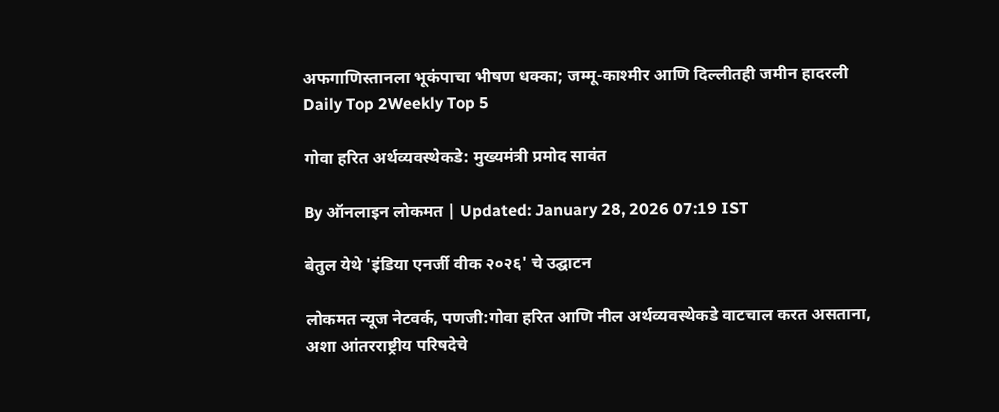अफगाणिस्तानला भूकंपाचा भीषण धक्का; जम्मू-काश्मीर आणि दिल्लीतही जमीन हादरली
Daily Top 2Weekly Top 5

गोवा हरित अर्थव्यवस्थेकडे: मुख्यमंत्री प्रमोद सावंत

By ऑनलाइन लोकमत | Updated: January 28, 2026 07:19 IST

बेतुल येथे 'इंडिया एनर्जी वीक २०२६' चे उद्घाटन

लोकमत न्यूज नेटवर्क, पणजी:गोवा हरित आणि नील अर्थव्यवस्थेकडे वाटचाल करत असताना, अशा आंतरराष्ट्रीय परिषदेचे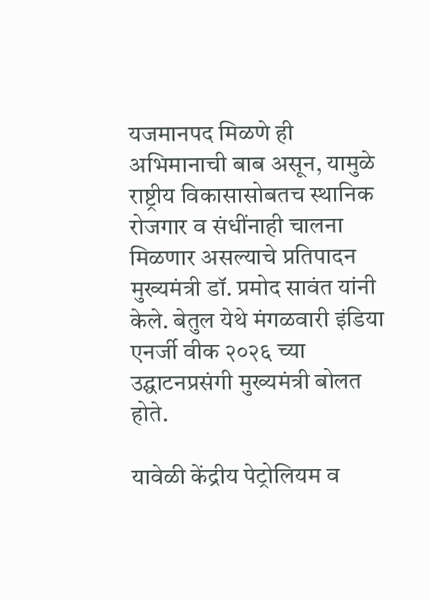यजमानपद मिळणे ही अभिमानाची बाब असून, यामुळे राष्ट्रीय विकासासोबतच स्थानिक रोजगार व संधींनाही चालना मिळणार असल्याचे प्रतिपादन मुख्यमंत्री डॉ. प्रमोद सावंत यांनी केले. बेतुल येथे मंगळवारी इंडिया एनर्जी वीक २०२६ च्या उद्घाटनप्रसंगी मुख्यमंत्री बोलत होते.

यावेळी केंद्रीय पेट्रोलियम व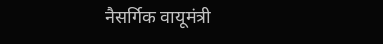नैसर्गिक वायूमंत्री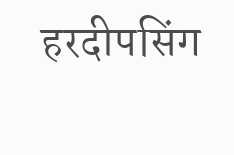हरदीपसिंग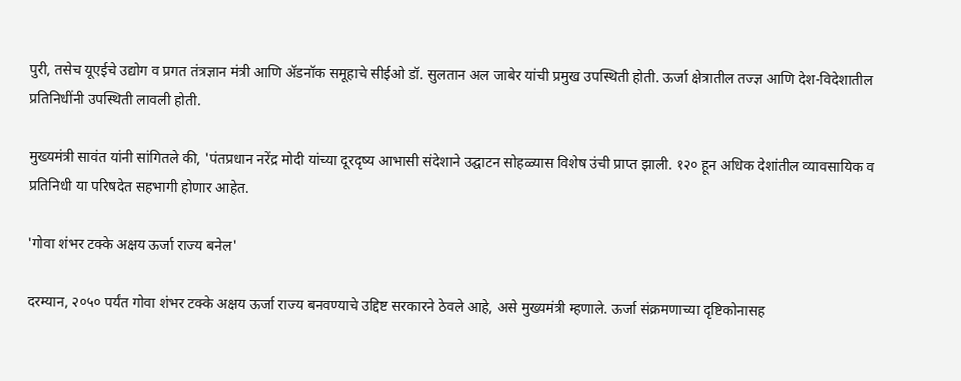पुरी, तसेच यूएईचे उद्योग व प्रगत तंत्रज्ञान मंत्री आणि ॲडनॉक समूहाचे सीईओ डॉ. सुलतान अल जाबेर यांची प्रमुख उपस्थिती होती. ऊर्जा क्षेत्रातील तज्ज्ञ आणि देश-विदेशातील प्रतिनिधींनी उपस्थिती लावली होती.

मुख्यमंत्री सावंत यांनी सांगितले की, 'पंतप्रधान नरेंद्र मोदी यांच्या दूरदृष्य आभासी संदेशाने उद्घाटन सोहळ्यास विशेष उंची प्राप्त झाली. १२० हून अधिक देशांतील व्यावसायिक व प्रतिनिधी या परिषदेत सहभागी होणार आहेत.

'गोवा शंभर टक्के अक्षय ऊर्जा राज्य बनेल'

दरम्यान, २०५० पर्यंत गोवा शंभर टक्के अक्षय ऊर्जा राज्य बनवण्याचे उद्दिष्ट सरकारने ठेवले आहे, असे मुख्यमंत्री म्हणाले. ऊर्जा संक्रमणाच्या दृष्टिकोनासह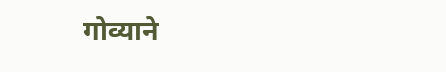गोव्याने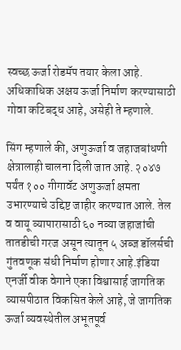स्वच्छ ऊर्जा रोडमॅप तयार केला आहे. अधिकाधिक अक्षय ऊर्जा निर्माण करण्यासाठी गोवा कटिबद्ध आहे, असेही ते म्हणाले.

सिंग म्हणाले की, अणुऊर्जा व जहाजबांधणी क्षेत्रालाही चालना दिली जात आहे. २०४७ पर्यंत १०० गीगावॅट अणुऊर्जा क्षमता उभारण्याचे उद्दिष्ट जाहीर करण्यात आले. तेल व वायू व्यापारासाठी ६० नव्या जहाजांची तातडीची गरज असून त्यातून ५ अब्ज डॉलर्सची गुंतवणूक संधी निर्माण होणार आहे.इंडिया एनर्जी वीक वेगाने एका विश्वासार्ह जागतिक व्यासपीठात विकसित केले आहे, जे जागतिक ऊर्जा व्यवस्थेतील अभूतपूर्व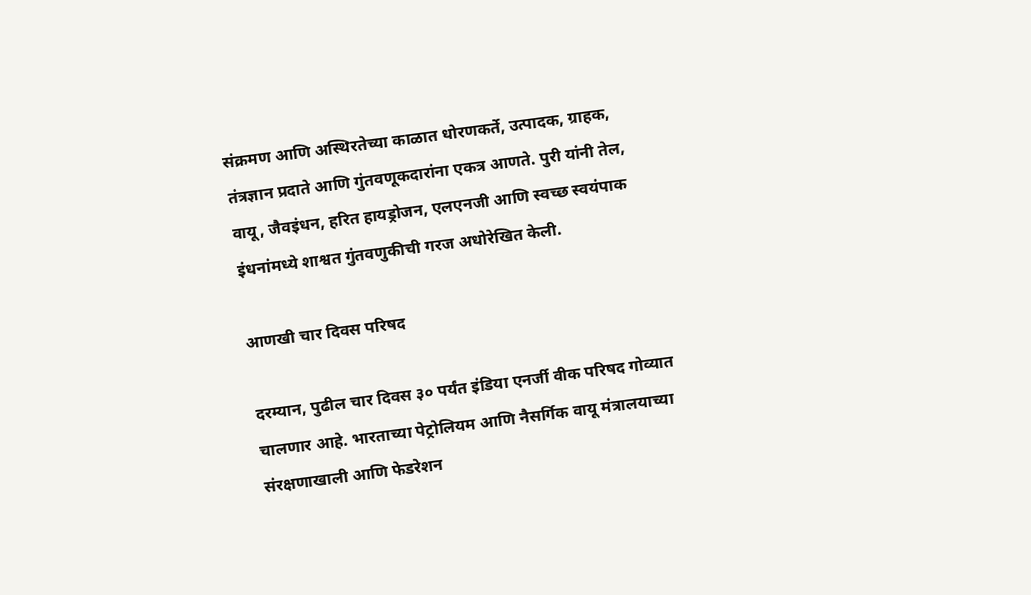संक्रमण आणि अस्थिरतेच्या काळात धोरणकर्ते, उत्पादक, ग्राहक, तंत्रज्ञान प्रदाते आणि गुंतवणूकदारांना एकत्र आणते. पुरी यांनी तेल, वायू, जैवइंधन, हरित हायड्रोजन, एलएनजी आणि स्वच्छ स्वयंपाक इंधनांमध्ये शाश्वत गुंतवणुकीची गरज अधोरेखित केली.

आणखी चार दिवस परिषद

दरम्यान, पुढील चार दिवस ३० पर्यंत इंडिया एनर्जी वीक परिषद गोव्यात चालणार आहे. भारताच्या पेट्रोलियम आणि नैसर्गिक वायू मंत्रालयाच्या संरक्षणाखाली आणि फेडरेशन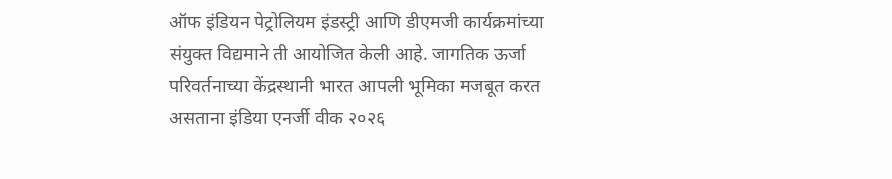ऑफ इंडियन पेट्रोलियम इंडस्ट्री आणि डीएमजी कार्यक्रमांच्या संयुक्त विद्यमाने ती आयोजित केली आहे. जागतिक ऊर्जा परिवर्तनाच्या केंद्रस्थानी भारत आपली भूमिका मजबूत करत असताना इंडिया एनर्जी वीक २०२६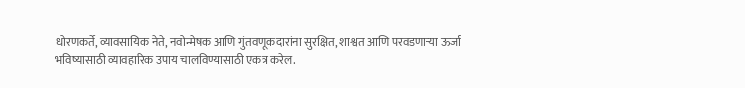धोरणकर्ते, व्यावसायिक नेते, नवोन्मेषक आणि गुंतवणूकदारांना सुरक्षित, शाश्वत आणि परवडणाऱ्या ऊर्जा भविष्यासाठी व्यावहारिक उपाय चालविण्यासाठी एकत्र करेल.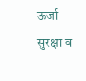ऊर्जा सुरक्षा व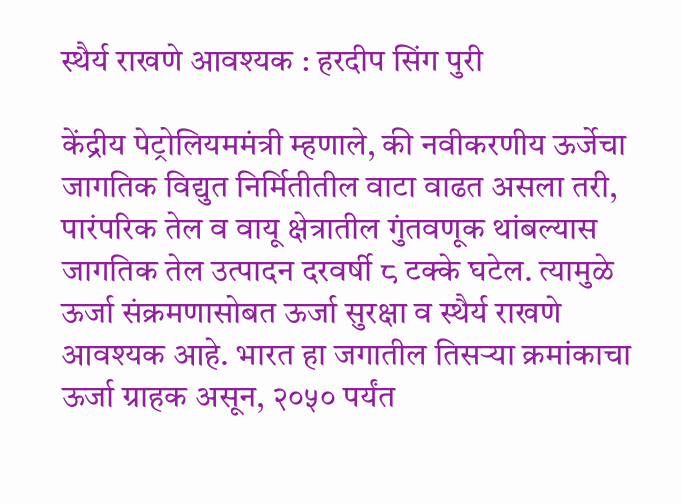स्थैर्य राखणे आवश्यक : हरदीप सिंग पुरी

केंद्रीय पेट्रोलियममंत्री म्हणाले, की नवीकरणीय ऊर्जेचा जागतिक विद्युत निर्मितीतील वाटा वाढत असला तरी, पारंपरिक तेल व वायू क्षेत्रातील गुंतवणूक थांबल्यास जागतिक तेल उत्पादन दरवर्षी ८ टक्के घटेल. त्यामुळे ऊर्जा संक्रमणासोबत ऊर्जा सुरक्षा व स्थैर्य राखणे आवश्यक आहे. भारत हा जगातील तिसऱ्या क्रमांकाचा ऊर्जा ग्राहक असून, २०५० पर्यंत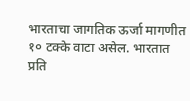भारताचा जागतिक ऊर्जा मागणीत १० टक्के वाटा असेल. भारतात प्रति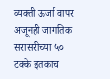व्यक्ती ऊर्जा वापर अजूनही जागतिक सरासरीच्या ५० टक्के इतकाच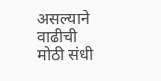असल्याने वाढीची मोठी संधी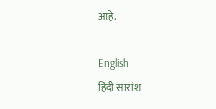आहे.

English
हिंदी सारांश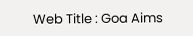Web Title : Goa Aims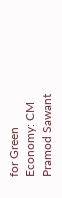for Green Economy: CM Pramod Sawant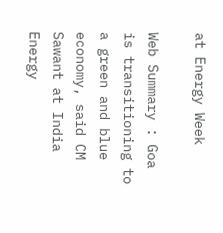at Energy Week

Web Summary : Goa is transitioning to a green and blue economy, said CM Sawant at India Energy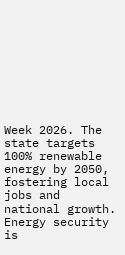Week 2026. The state targets 100% renewable energy by 2050, fostering local jobs and national growth. Energy security is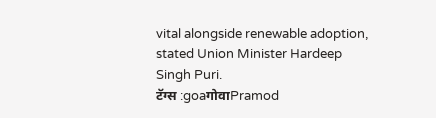vital alongside renewable adoption, stated Union Minister Hardeep Singh Puri.
टॅग्स :goaगोवाPramod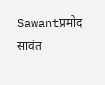Sawantप्रमोद सावंत